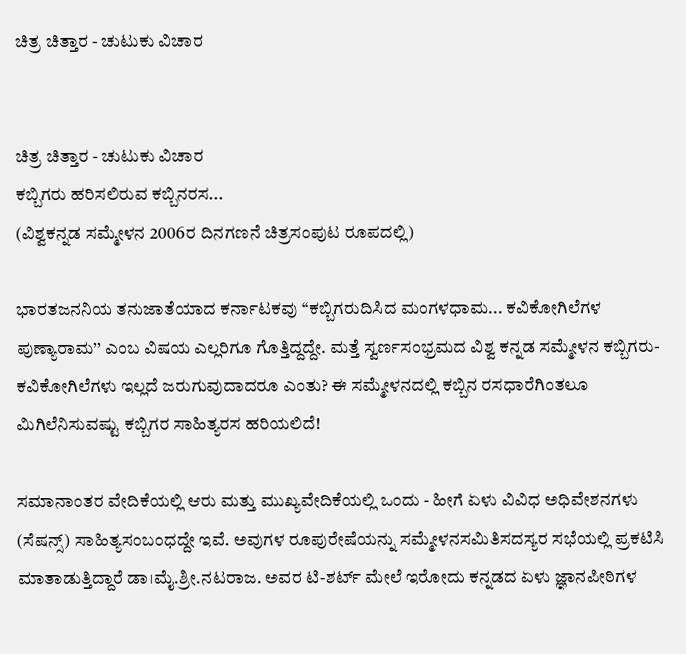ಚಿತ್ರ ಚಿತ್ತಾರ - ಚುಟುಕು ವಿಚಾರ


ಚಿತ್ರ ಚಿತ್ತಾರ - ಚುಟುಕು ವಿಚಾರ
ಕಬ್ಬಿಗರು ಹರಿಸಲಿರುವ ಕಬ್ಬಿನರಸ...
(ವಿಶ್ವಕನ್ನಡ ಸಮ್ಮೇಳನ 2006ರ ದಿನಗಣನೆ ಚಿತ್ರಸಂಪುಟ ರೂಪದಲ್ಲಿ)

ಭಾರತಜನನಿಯ ತನುಜಾತೆಯಾದ ಕರ್ನಾಟಕವು ‘‘ಕಬ್ಬಿಗರುದಿಸಿದ ಮಂಗಳಧಾಮ... ಕವಿಕೋಗಿಲೆಗಳ ಪುಣ್ಯಾರಾಮ’’ ಎಂಬ ವಿಷಯ ಎಲ್ಲರಿಗೂ ಗೊತ್ತಿದ್ದದ್ದೇ. ಮತ್ತೆ ಸ್ವರ್ಣಸಂಭ್ರಮದ ವಿಶ್ವ ಕನ್ನಡ ಸಮ್ಮೇಳನ ಕಬ್ಬಿಗರು-ಕವಿಕೋಗಿಲೆಗಳು ಇಲ್ಲದೆ ಜರುಗುವುದಾದರೂ ಎಂತು? ಈ ಸಮ್ಮೇಳನದಲ್ಲಿ ಕಬ್ಬಿನ ರಸಧಾರೆಗಿಂತಲೂ ಮಿಗಿಲೆನಿಸುವಷ್ಟು ಕಬ್ಬಿಗರ ಸಾಹಿತ್ಯರಸ ಹರಿಯಲಿದೆ!

ಸಮಾನಾಂತರ ವೇದಿಕೆಯಲ್ಲಿ ಆರು ಮತ್ತು ಮುಖ್ಯವೇದಿಕೆಯಲ್ಲಿ ಒಂದು - ಹೀಗೆ ಏಳು ವಿವಿಧ ಅಧಿವೇಶನಗಳು (ಸೆಷನ್ಸ್‌) ಸಾಹಿತ್ಯಸಂಬಂಧದ್ದೇ ಇವೆ. ಅವುಗಳ ರೂಪುರೇಷೆಯನ್ನು ಸಮ್ಮೇಳನಸಮಿತಿಸದಸ್ಯರ ಸಭೆಯಲ್ಲಿ ಪ್ರಕಟಿಸಿ ಮಾತಾಡುತ್ತಿದ್ದಾರೆ ಡಾ।ಮೈ.ಶ್ರೀ.ನಟರಾಜ. ಅವರ ಟಿ-ಶರ್ಟ್‌ ಮೇಲೆ ಇರೋದು ಕನ್ನಡದ ಏಳು ಜ್ಞಾನಪೀಠಿಗಳ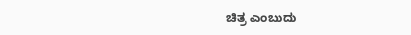ಚಿತ್ರ ಎಂಬುದು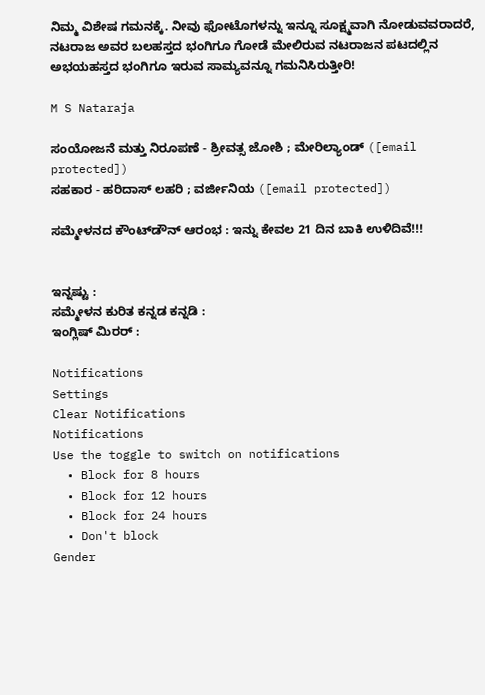ನಿಮ್ಮ ವಿಶೇಷ ಗಮನಕ್ಕೆ. ನೀವು ಫೋಟೊಗಳನ್ನು ಇನ್ನೂ ಸೂಕ್ಷ್ಮವಾಗಿ ನೋಡುವವರಾದರೆ, ನಟರಾಜ ಅವರ ಬಲಹಸ್ತದ ಭಂಗಿಗೂ ಗೋಡೆ ಮೇಲಿರುವ ನಟರಾಜನ ಪಟದಲ್ಲಿನ ಅಭಯಹಸ್ತದ ಭಂಗಿಗೂ ಇರುವ ಸಾಮ್ಯವನ್ನೂ ಗಮನಿಸಿರುತ್ತೀರಿ!

M S Nataraja

ಸಂಯೋಜನೆ ಮತ್ತು ನಿರೂಪಣೆ - ಶ್ರೀವತ್ಸ ಜೋಶಿ ; ಮೇರಿಲ್ಯಾಂಡ್‌ ([email protected])
ಸಹಕಾರ - ಹರಿದಾಸ್‌ ಲಹರಿ ; ವರ್ಜೀನಿಯ ([email protected])

ಸಮ್ಮೇಳನದ ಕೌಂಟ್‌ಡೌನ್‌ ಆರಂಭ : ಇನ್ನು ಕೇವಲ 21 ದಿನ ಬಾಕಿ ಉಳಿದಿವೆ!!!


ಇನ್ನಷ್ಟು :
ಸಮ್ಮೇಳನ ಕುರಿತ ಕನ್ನಡ ಕನ್ನಡಿ :
ಇಂಗ್ಲಿಷ್‌ ಮಿರರ್‌ :

Notifications
Settings
Clear Notifications
Notifications
Use the toggle to switch on notifications
  • Block for 8 hours
  • Block for 12 hours
  • Block for 24 hours
  • Don't block
Gender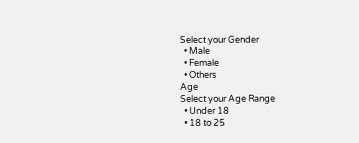Select your Gender
  • Male
  • Female
  • Others
Age
Select your Age Range
  • Under 18
  • 18 to 25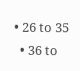• 26 to 35
  • 36 to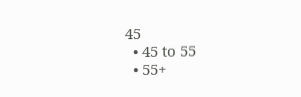45
  • 45 to 55
  • 55+